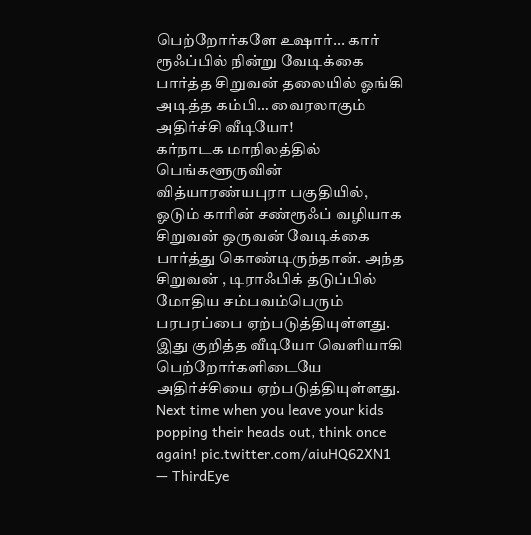பெற்றோர்களே உஷார்... கார் ரூஃப்பில் நின்று வேடிக்கை பார்த்த சிறுவன் தலையில் ஓங்கி அடித்த கம்பி… வைரலாகும் அதிர்ச்சி வீடியோ!
கர்நாடக மாநிலத்தில் பெங்களூருவின் வித்யாரண்யபுரா பகுதியில், ஓடும் காரின் சண்ரூஃப் வழியாக சிறுவன் ஒருவன் வேடிக்கை பார்த்து கொண்டிருந்தான். அந்த சிறுவன் , டிராஃபிக் தடுப்பில் மோதிய சம்பவம்பெரும் பரபரப்பை ஏற்படுத்தியுள்ளது. இது குறித்த வீடியோ வெளியாகி பெற்றோர்களிடையே அதிர்ச்சியை ஏற்படுத்தியுள்ளது.
Next time when you leave your kids popping their heads out, think once again! pic.twitter.com/aiuHQ62XN1
— ThirdEye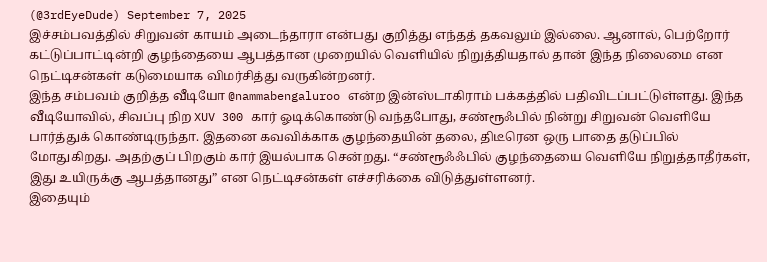(@3rdEyeDude) September 7, 2025
இச்சம்பவத்தில் சிறுவன் காயம் அடைந்தாரா என்பது குறித்து எந்தத் தகவலும் இல்லை. ஆனால், பெற்றோர் கட்டுப்பாட்டின்றி குழந்தையை ஆபத்தான முறையில் வெளியில் நிறுத்தியதால் தான் இந்த நிலைமை என நெட்டிசன்கள் கடுமையாக விமர்சித்து வருகின்றனர்.
இந்த சம்பவம் குறித்த வீடியோ @nammabengaluroo என்ற இன்ஸ்டாகிராம் பக்கத்தில் பதிவிடப்பட்டுள்ளது. இந்த வீடியோவில், சிவப்பு நிற XUV 300 கார் ஓடிக்கொண்டு வந்தபோது, சண்ரூஃபில் நின்று சிறுவன் வெளியே பார்த்துக் கொண்டிருந்தா. இதனை கவவிக்காக குழந்தையின் தலை, திடீரென ஒரு பாதை தடுப்பில் மோதுகிறது. அதற்குப் பிறகும் கார் இயல்பாக சென்றது. “சண்ரூஃஃபில் குழந்தையை வெளியே நிறுத்தாதீர்கள், இது உயிருக்கு ஆபத்தானது” என நெட்டிசன்கள் எச்சரிக்கை விடுத்துள்ளனர்.
இதையும்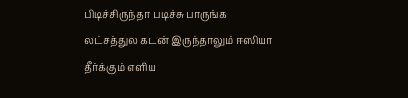பிடிச்சிருந்தா படிச்சு பாருங்க
லட்சத்துல கடன் இருந்தாலும் ஈஸியா தீர்க்கும் எளிய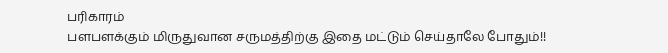பரிகாரம்
பளபளக்கும் மிருதுவான சருமத்திற்கு இதை மட்டும் செய்தாலே போதும்!!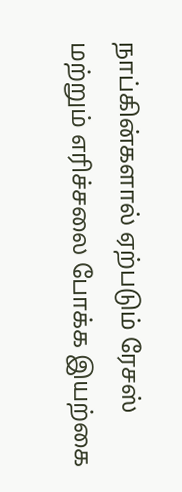நாப்கின்களால் ஏற்படும் ரேசஸ் மற்றும் எரிச்சலை போக்க இயற்கை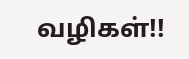வழிகள்!!